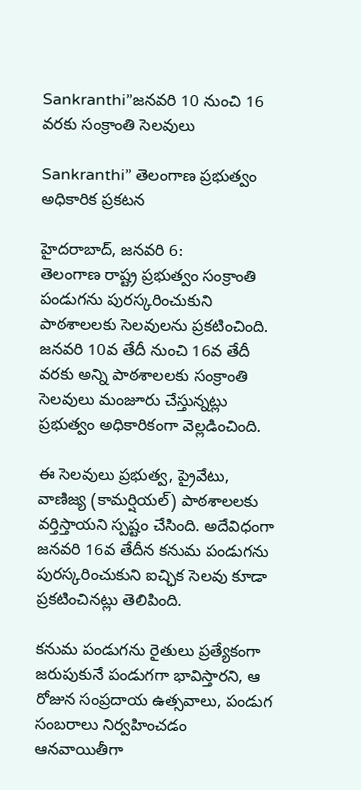Sankranthi”జనవరి 10 నుంచి 16 వరకు సంక్రాంతి సెలవులు

Sankranthi” తెలంగాణ ప్రభుత్వం అధికారిక ప్రకటన

హైదరాబాద్, జనవరి 6:
తెలంగాణ రాష్ట్ర ప్రభుత్వం సంక్రాంతి పండుగను పురస్కరించుకుని పాఠశాలలకు సెలవులను ప్రకటించింది. జనవరి 10వ తేదీ నుంచి 16వ తేదీ వరకు అన్ని పాఠశాలలకు సంక్రాంతి సెలవులు మంజూరు చేస్తున్నట్లు ప్రభుత్వం అధికారికంగా వెల్లడించింది.

ఈ సెలవులు ప్రభుత్వ, ప్రైవేటు, వాణిజ్య (కామర్షియల్) పాఠశాలలకు వర్తిస్తాయని స్పష్టం చేసింది. అదేవిధంగా జనవరి 16వ తేదీన కనుమ పండుగను పురస్కరించుకుని ఐచ్ఛిక సెలవు కూడా ప్రకటించినట్లు తెలిపింది.

కనుమ పండుగను రైతులు ప్రత్యేకంగా జరుపుకునే పండుగగా భావిస్తారని, ఆ రోజున సంప్రదాయ ఉత్సవాలు, పండుగ సంబరాలు నిర్వహించడం ఆనవాయితీగా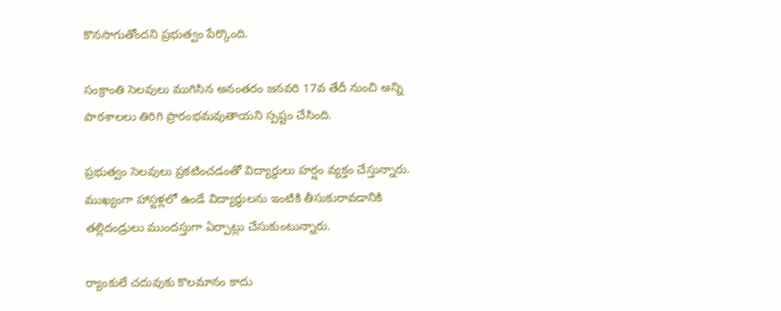కొనసాగుతోందని ప్రభుత్వం పేర్కొంది.

సంక్రాంతి సెలవులు ముగిసిన అనంతరం జనవరి 17వ తేదీ నుంచి అన్ని పాఠశాలలు తిరిగి ప్రారంభమవుతాయని స్పష్టం చేసింది.

ప్రభుత్వం సెలవులు ప్రకటించడంతో విద్యార్థులు హర్షం వ్యక్తం చేస్తున్నారు. ముఖ్యంగా హాస్టళ్లలో ఉండే విద్యార్థులను ఇంటికి తీసుకురావడానికి తల్లిదండ్రులు ముందస్తుగా ఏర్పాట్లు చేసుకుంటున్నారు.

ర్యాంకులే చదువుకు కొలమానం కాదు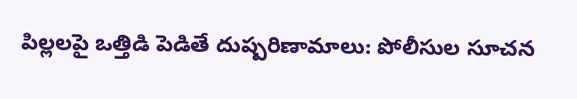పిల్లలపై ఒత్తిడి పెడితే దుష్పరిణామాలు: పోలీసుల సూచన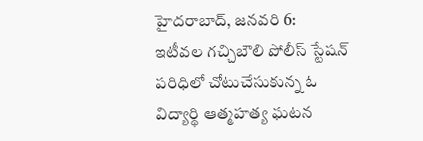హైదరాబాద్, జనవరి 6:
ఇటీవల గచ్చిబౌలి పోలీస్ స్టేషన్ పరిధిలో చోటుచేసుకున్న ఓ విద్యార్థి ఆత్మహత్య ఘటన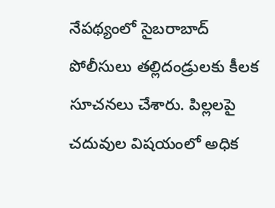నేపథ్యంలో సైబరాబాద్ పోలీసులు తల్లిదండ్రులకు కీలక సూచనలు చేశారు. పిల్లలపై చదువుల విషయంలో అధిక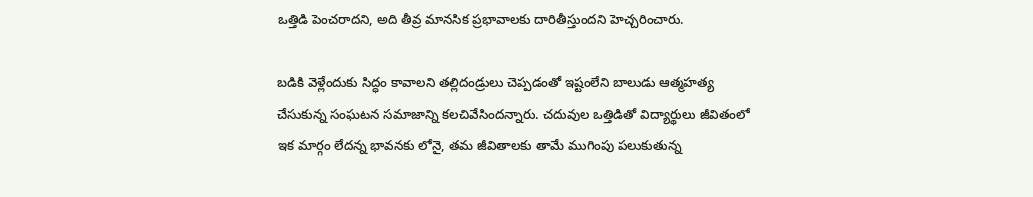ఒత్తిడి పెంచరాదని, అది తీవ్ర మానసిక ప్రభావాలకు దారితీస్తుందని హెచ్చరించారు.

బడికి వెళ్లేందుకు సిద్ధం కావాలని తల్లిదండ్రులు చెప్పడంతో ఇష్టంలేని బాలుడు ఆత్మహత్య చేసుకున్న సంఘటన సమాజాన్ని కలచివేసిందన్నారు. చదువుల ఒత్తిడితో విద్యార్థులు జీవితంలో ఇక మార్గం లేదన్న భావనకు లోనై, తమ జీవితాలకు తామే ముగింపు పలుకుతున్న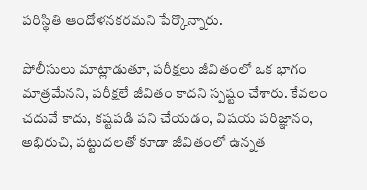పరిస్థితి ఆందోళనకరమని పేర్కొన్నారు.

పోలీసులు మాట్లాడుతూ, పరీక్షలు జీవితంలో ఒక భాగం మాత్రమేనని, పరీక్షలే జీవితం కాదని స్పష్టం చేశారు. కేవలం చదువే కాదు, కష్టపడి పని చేయడం, విషయ పరిజ్ఞానం, అభిరుచి, పట్టుదలతో కూడా జీవితంలో ఉన్నత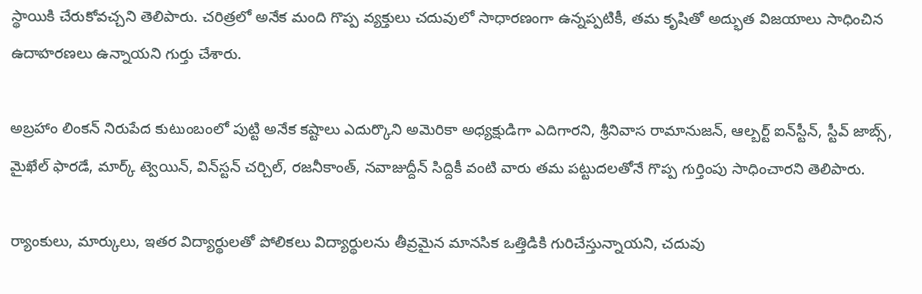స్థాయికి చేరుకోవచ్చని తెలిపారు. చరిత్రలో అనేక మంది గొప్ప వ్యక్తులు చదువులో సాధారణంగా ఉన్నప్పటికీ, తమ కృషితో అద్భుత విజయాలు సాధించిన ఉదాహరణలు ఉన్నాయని గుర్తు చేశారు.

అబ్రహాం లింకన్ నిరుపేద కుటుంబంలో పుట్టి అనేక కష్టాలు ఎదుర్కొని అమెరికా అధ్యక్షుడిగా ఎదిగారని, శ్రీనివాస రామానుజన్‌, ఆల్బర్ట్ ఐన్‌స్టీన్‌, స్టీవ్ జాబ్స్‌, మైఖేల్ ఫారడే, మార్క్ ట్వెయిన్‌, విన్‌స్టన్ చర్చిల్‌, రజనీకాంత్‌, నవాజుద్దీన్ సిద్దికీ వంటి వారు తమ పట్టుదలతోనే గొప్ప గుర్తింపు సాధించారని తెలిపారు.

ర్యాంకులు, మార్కులు, ఇతర విద్యార్థులతో పోలికలు విద్యార్థులను తీవ్రమైన మానసిక ఒత్తిడికి గురిచేస్తున్నాయని, చదువు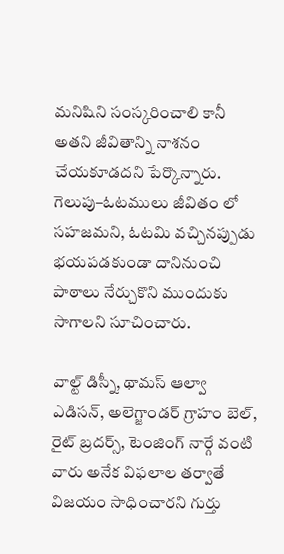మనిషిని సంస్కరించాలి కానీ అతని జీవితాన్ని నాశనం చేయకూడదని పేర్కొన్నారు. గెలుపు–ఓటములు జీవితం లో సహజమని, ఓటమి వచ్చినప్పుడు భయపడకుండా దానినుంచి పాఠాలు నేర్చుకొని ముందుకు సాగాలని సూచించారు.

వాల్ట్ డిస్నీ, థామస్ ఆల్వా ఎడిసన్‌, అలెగ్జాండర్ గ్రాహం బెల్‌, రైట్ బ్రదర్స్‌, టెంజింగ్ నార్గే వంటి వారు అనేక విఫలాల తర్వాతే విజయం సాధించారని గుర్తు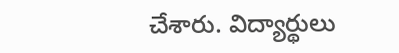చేశారు. విద్యార్థులు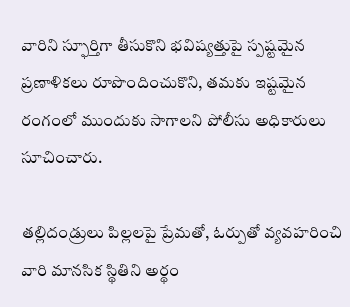వారిని స్ఫూర్తిగా తీసుకొని భవిష్యత్తుపై స్పష్టమైన ప్రణాళికలు రూపొందించుకొని, తమకు ఇష్టమైన రంగంలో ముందుకు సాగాలని పోలీసు అధికారులు సూచించారు.

తల్లిదండ్రులు పిల్లలపై ప్రేమతో, ఓర్పుతో వ్యవహరించి వారి మానసిక స్థితిని అర్థం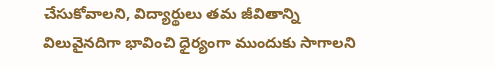చేసుకోవాలని, విద్యార్థులు తమ జీవితాన్ని విలువైనదిగా భావించి ధైర్యంగా ముందుకు సాగాలని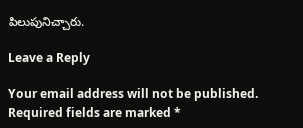పిలుపునిచ్చారు.

Leave a Reply

Your email address will not be published. Required fields are marked *